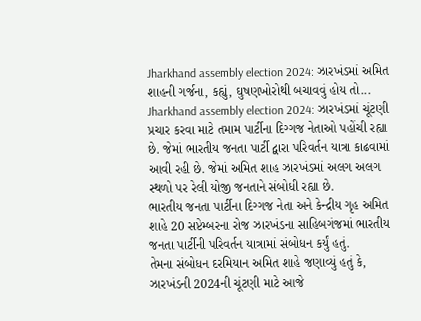Jharkhand assembly election 2024: ઝારખંડમાં અમિત શાહની ગર્જના, કહ્યું, ઘુષણખોરોથી બચાવવું હોય તો...
Jharkhand assembly election 2024: ઝારખંડમાં ચૂંટણી પ્રચાર કરવા માટે તમામ પાર્ટીના દિગ્ગજ નેતાઓ પહોંચી રહ્યા છે. જેમાં ભારતીય જનતા પાર્ટી દ્વારા પરિવર્તન યાત્રા કાઢવામાં આવી રહી છે. જેમાં અમિત શાહ ઝારખંડમાં અલગ અલગ સ્થળો પર રેલી યોજી જનતાને સંબોધી રહ્યા છે.
ભારતીય જનતા પાર્ટીના દિગ્ગજ નેતા અને કેન્દ્રીય ગૃહ અમિત શાહે 20 સપ્ટેમ્બરના રોજ ઝારખંડના સાહિબગંજમાં ભારતીય જનતા પાર્ટીની પરિવર્તન યાત્રામાં સંબોધન કર્યું હતું.
તેમના સંબોધન દરમિયાન અમિત શાહે જણાવ્યું હતું કે, ઝારખંડની 2024ની ચૂંટણી માટે આજે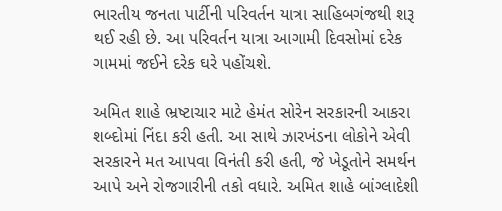ભારતીય જનતા પાર્ટીની પરિવર્તન યાત્રા સાહિબગંજથી શરૂ થઈ રહી છે. આ પરિવર્તન યાત્રા આગામી દિવસોમાં દરેક ગામમાં જઈને દરેક ઘરે પહોંચશે.

અમિત શાહે ભ્રષ્ટાચાર માટે હેમંત સોરેન સરકારની આકરા શબ્દોમાં નિંદા કરી હતી. આ સાથે ઝારખંડના લોકોને એવી સરકારને મત આપવા વિનંતી કરી હતી, જે ખેડૂતોને સમર્થન આપે અને રોજગારીની તકો વધારે. અમિત શાહે બાંગ્લાદેશી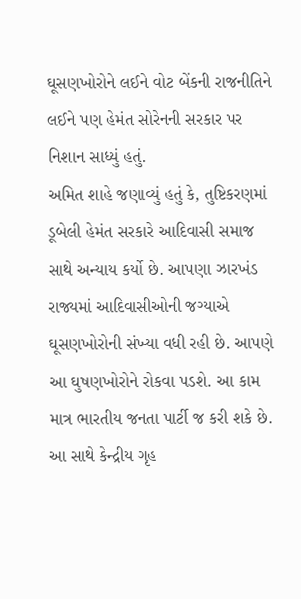ઘૂસણખોરોને લઈને વોટ બેંકની રાજનીતિને લઈને પણ હેમંત સોરેનની સરકાર પર નિશાન સાધ્યું હતું.
અમિત શાહે જણાવ્યું હતું કે, તુષ્ટિકરણમાં ડૂબેલી હેમંત સરકારે આદિવાસી સમાજ સાથે અન્યાય કર્યો છે. આપણા ઝારખંડ રાજ્યમાં આદિવાસીઓની જગ્યાએ ઘૂસણખોરોની સંખ્યા વધી રહી છે. આપણે આ ઘુષણખોરોને રોકવા પડશે. આ કામ માત્ર ભારતીય જનતા પાર્ટી જ કરી શકે છે.
આ સાથે કેન્દ્રીય ગૃહ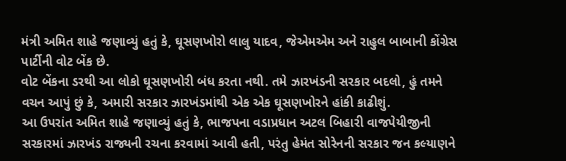મંત્રી અમિત શાહે જણાવ્યું હતું કે, ઘૂસણખોરો લાલુ યાદવ, જેએમએમ અને રાહુલ બાબાની કોંગ્રેસ પાર્ટીની વોટ બેંક છે.
વોટ બેંકના ડરથી આ લોકો ઘૂસણખોરી બંધ કરતા નથી. તમે ઝારખંડની સરકાર બદલો, હું તમને વચન આપું છું કે, અમારી સરકાર ઝારખંડમાંથી એક એક ઘૂસણખોરને હાંકી કાઢીશું.
આ ઉપરાંત અમિત શાહે જણાવ્યું હતું કે, ભાજપના વડાપ્રધાન અટલ બિહારી વાજપેયીજીની સરકારમાં ઝારખંડ રાજ્યની રચના કરવામાં આવી હતી, પરંતુ હેમંત સોરેનની સરકાર જન કલ્યાણને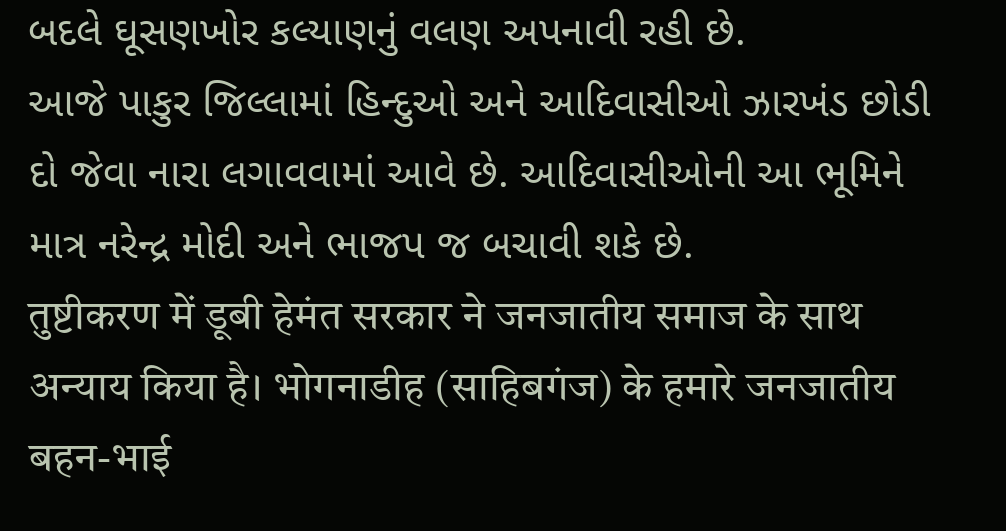બદલે ઘૂસણખોર કલ્યાણનું વલણ અપનાવી રહી છે.
આજે પાકુર જિલ્લામાં હિન્દુઓ અને આદિવાસીઓ ઝારખંડ છોડી દો જેવા નારા લગાવવામાં આવે છે. આદિવાસીઓની આ ભૂમિને માત્ર નરેન્દ્ર મોદી અને ભાજપ જ બચાવી શકે છે.
तुष्टीकरण में डूबी हेमंत सरकार ने जनजातीय समाज के साथ अन्याय किया है। भोगनाडीह (साहिबगंज) के हमारे जनजातीय बहन-भाई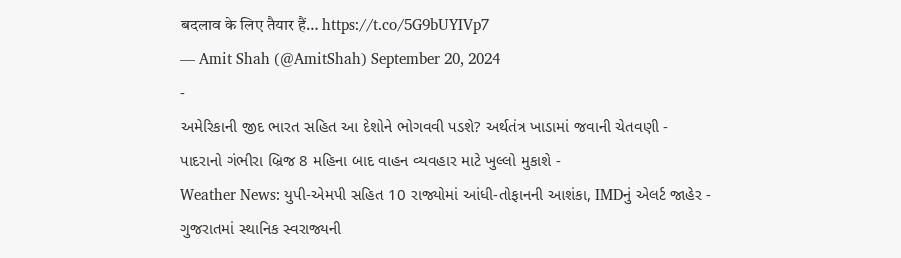बदलाव के लिए तैयार हैं… https://t.co/5G9bUYIVp7
— Amit Shah (@AmitShah) September 20, 2024
-
અમેરિકાની જીદ ભારત સહિત આ દેશોને ભોગવવી પડશે? અર્થતંત્ર ખાડામાં જવાની ચેતવણી -
પાદરાનો ગંભીરા બ્રિજ 8 મહિના બાદ વાહન વ્યવહાર માટે ખુલ્લો મુકાશે -
Weather News: યુપી-એમપી સહિત 10 રાજ્યોમાં આંધી-તોફાનની આશંકા, IMDનું એલર્ટ જાહેર -
ગુજરાતમાં સ્થાનિક સ્વરાજ્યની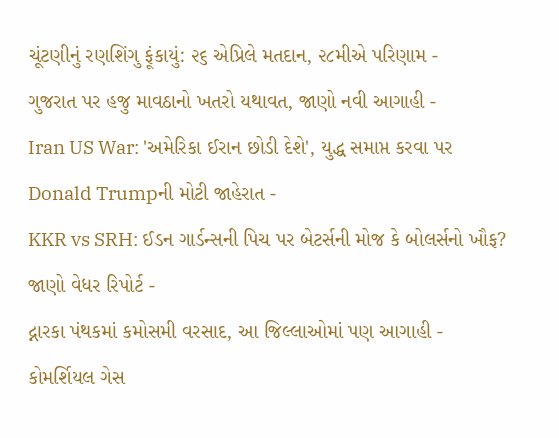ચૂંટણીનું રણશિંગુ ફૂંકાયું: ૨૬ એપ્રિલે મતદાન, ૨૮મીએ પરિણામ -
ગુજરાત પર હજુ માવઠાનો ખતરો યથાવત, જાણો નવી આગાહી -
Iran US War: 'અમેરિકા ઈરાન છોડી દેશે', યુદ્ધ સમાપ્ત કરવા પર Donald Trumpની મોટી જાહેરાત -
KKR vs SRH: ઈડન ગાર્ડન્સની પિચ પર બેટર્સની મોજ કે બોલર્સનો ખૌફ? જાણો વેધર રિપોર્ટ -
દ્નારકા પંથકમાં કમોસમી વરસાદ, આ જિલ્લાઓમાં પણ આગાહી -
કોમર્શિયલ ગેસ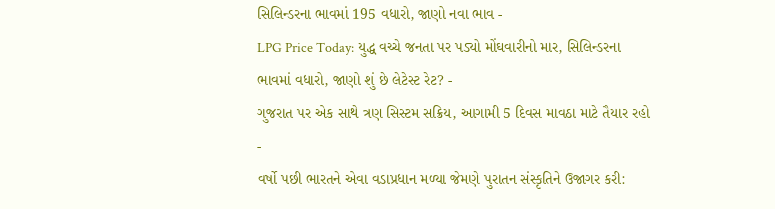સિલિન્ડરના ભાવમાં 195 વધારો, જાણો નવા ભાવ -
LPG Price Today: યુદ્ધ વચ્ચે જનતા પર પડ્યો મોંઘવારીનો માર, સિલિન્ડરના ભાવમાં વધારો, જાણો શું છે લેટેસ્ટ રેટ? -
ગુજરાત પર એક સાથે ત્રણ સિસ્ટમ સક્રિય, આગામી 5 દિવસ માવઠા માટે તૈયાર રહો -
વર્ષો પછી ભારતને એવા વડાપ્રધાન મળ્યા જેમણે પુરાતન સંસ્કૃતિને ઉજાગર કરી: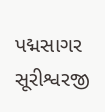પદ્મસાગર સૂરીશ્વરજી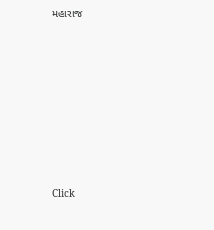મહારાજ











Click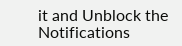it and Unblock the Notifications